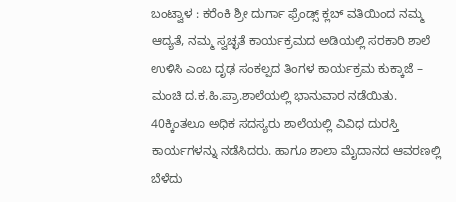ಬಂಟ್ವಾಳ : ಕರೆಂಕಿ ಶ್ರೀ ದುರ್ಗಾ ಫ್ರೆಂಡ್ಸ್ ಕ್ಲಬ್ ವತಿಯಿಂದ ನಮ್ಮ ಆದ್ಯತೆ, ನಮ್ಮ ಸ್ವಚ್ಛತೆ ಕಾರ್ಯಕ್ರಮದ ಅಡಿಯಲ್ಲಿ ಸರಕಾರಿ ಶಾಲೆ ಉಳಿಸಿ ಎಂಬ ದೃಢ ಸಂಕಲ್ಪದ ತಿಂಗಳ ಕಾರ್ಯಕ್ರಮ ಕುಕ್ಕಾಜೆ – ಮಂಚಿ ದ.ಕ.ಹಿ.ಪ್ರಾ.ಶಾಲೆಯಲ್ಲಿ ಭಾನುವಾರ ನಡೆಯಿತು.
40ಕ್ಕಿಂತಲೂ ಅಧಿಕ ಸದಸ್ಯರು ಶಾಲೆಯಲ್ಲಿ ವಿವಿಧ ದುರಸ್ತಿ ಕಾರ್ಯಗಳನ್ನು ನಡೆಸಿದರು. ಹಾಗೂ ಶಾಲಾ ಮೈದಾನದ ಆವರಣಲ್ಲಿ ಬೆಳೆದು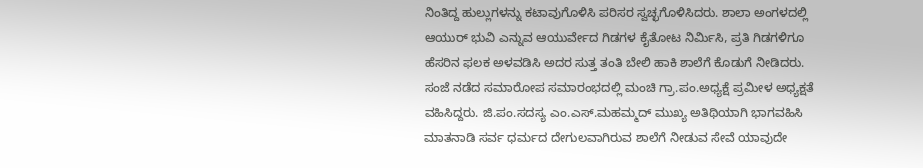ನಿಂತಿದ್ದ ಹುಲ್ಲುಗಳನ್ನು ಕಟಾವುಗೊಳಿಸಿ ಪರಿಸರ ಸ್ವಚ್ಛಗೊಳಿಸಿದರು. ಶಾಲಾ ಅಂಗಳದಲ್ಲಿ ಆಯುರ್ ಭುವಿ ಎನ್ನುವ ಆಯುರ್ವೇದ ಗಿಡಗಳ ಕೈತೋಟ ನಿರ್ಮಿಸಿ, ಪ್ರತಿ ಗಿಡಗಳಿಗೂ ಹೆಸರಿನ ಫಲಕ ಅಳವಡಿಸಿ ಅದರ ಸುತ್ತ ತಂತಿ ಬೇಲಿ ಹಾಕಿ ಶಾಲೆಗೆ ಕೊಡುಗೆ ನೀಡಿದರು.
ಸಂಜೆ ನಡೆದ ಸಮಾರೋಪ ಸಮಾರಂಭದಲ್ಲಿ ಮಂಚಿ ಗ್ರಾ.ಪಂ.ಅಧ್ಯಕ್ಷೆ ಪ್ರಮೀಳ ಅಧ್ಯಕ್ಷತೆ ವಹಿಸಿದ್ದರು. ಜಿ.ಪಂ.ಸದಸ್ಯ ಎಂ.ಎಸ್.ಮಹಮ್ಮದ್ ಮುಖ್ಯ ಅತಿಥಿಯಾಗಿ ಭಾಗವಹಿಸಿ ಮಾತನಾಡಿ ಸರ್ವ ಧರ್ಮದ ದೇಗುಲವಾಗಿರುವ ಶಾಲೆಗೆ ನೀಡುವ ಸೇವೆ ಯಾವುದೇ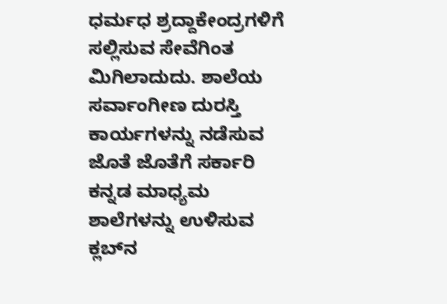ಧರ್ಮಧ ಶ್ರದ್ದಾಕೇಂದ್ರಗಳಿಗೆ ಸಲ್ಲಿಸುವ ಸೇವೆಗಿಂತ ಮಿಗಿಲಾದುದು. ಶಾಲೆಯ ಸರ್ವಾಂಗೀಣ ದುರಸ್ತಿ ಕಾರ್ಯಗಳನ್ನು ನಡೆಸುವ ಜೊತೆ ಜೊತೆಗೆ ಸರ್ಕಾರಿ ಕನ್ನಡ ಮಾಧ್ಯಮ ಶಾಲೆಗಳನ್ನು ಉಳಿಸುವ ಕ್ಲಬ್‍ನ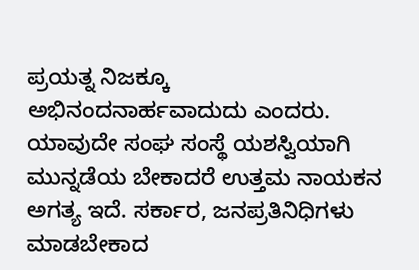ಪ್ರಯತ್ನ ನಿಜಕ್ಕೂ ಅಭಿನಂದನಾರ್ಹವಾದುದು ಎಂದರು. ಯಾವುದೇ ಸಂಘ ಸಂಸ್ಥೆ ಯಶಸ್ವಿಯಾಗಿ ಮುನ್ನಡೆಯ ಬೇಕಾದರೆ ಉತ್ತಮ ನಾಯಕನ ಅಗತ್ಯ ಇದೆ. ಸರ್ಕಾರ, ಜನಪ್ರತಿನಿಧಿಗಳು ಮಾಡಬೇಕಾದ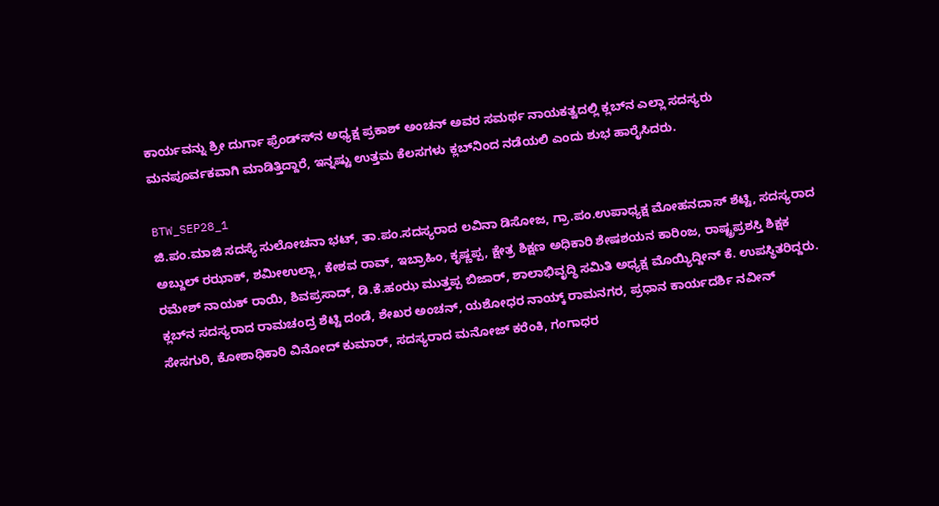ಕಾರ್ಯವನ್ನು ಶ್ರೀ ದುರ್ಗಾ ಫ್ರೆಂಡ್ಸ್‍ನ ಅಧ್ಯಕ್ಷ ಪ್ರಕಾಶ್ ಅಂಚನ್ ಅವರ ಸಮರ್ಥ ನಾಯಕತ್ವದಲ್ಲಿ ಕ್ಲಬ್‍ನ ಎಲ್ಲಾ ಸದಸ್ಯರು ಮನಪೂರ್ವಕವಾಗಿ ಮಾಡಿತ್ತಿದ್ದಾರೆ, ಇನ್ನಷ್ಟು ಉತ್ತಮ ಕೆಲಸಗಳು ಕ್ಲಬ್‍ನಿಂದ ನಡೆಯಲಿ ಎಂದು ಶುಭ ಹಾರೈಸಿದರು.

BTW_SEP28_1
ಜಿ.ಪಂ.ಮಾಜಿ ಸದಸ್ಯೆ ಸುಲೋಚನಾ ಭಟ್, ತಾ.ಪಂ.ಸದಸ್ಯರಾದ ಲವಿನಾ ಡಿಸೋಜ, ಗ್ರಾ.ಪಂ.ಉಪಾಧ್ಯಕ್ಷ ಮೋಹನದಾಸ್ ಶೆಟ್ಟಿ, ಸದಸ್ಯರಾದ ಅಬ್ದುಲ್ ರಝಾಕ್, ಶಮೀಉಲ್ಲಾ, ಕೇಶವ ರಾವ್, ಇಬ್ರಾಹಿಂ, ಕೃಷ್ಣಪ್ಪ, ಕ್ಷೇತ್ರ ಶಿಕ್ಷಣ ಅಧಿಕಾರಿ ಶೇಷಶಯನ ಕಾರಿಂಜ, ರಾಷ್ಟ್ರಪ್ರಶಸ್ತಿ ಶಿಕ್ಷಕ ರಮೇಶ್ ನಾಯಕ್ ರಾಯಿ, ಶಿವಪ್ರಸಾದ್, ಡಿ.ಕೆ.ಹಂಝ ಮುತ್ತಪ್ಪ ಬಿಜಾರ್, ಶಾಲಾಭಿವೃದ್ಧಿ ಸಮಿತಿ ಅಧ್ಯಕ್ಷ ಮೊಯ್ಯಿದ್ದೀನ್ ಕೆ. ಉಪಸ್ಥಿತರಿದ್ದರು.
ಕ್ಲಬ್‍ನ ಸದಸ್ಯರಾದ ರಾಮಚಂದ್ರ ಶೆಟ್ಟಿ ದಂಡೆ, ಶೇಖರ ಅಂಚನ್, ಯಶೋಧರ ನಾಯ್ಕ್ ರಾಮನಗರ, ಪ್ರಧಾನ ಕಾರ್ಯದರ್ಶಿ ನವೀನ್ ಸೇಸಗುರಿ, ಕೋಶಾಧಿಕಾರಿ ವಿನೋದ್ ಕುಮಾರ್, ಸದಸ್ಯರಾದ ಮನೋಜ್ ಕರೆಂಕಿ, ಗಂಗಾಧರ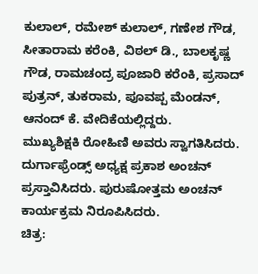ಕುಲಾಲ್, ರಮೇಶ್ ಕುಲಾಲ್, ಗಣೇಶ ಗೌಡ, ಸೀತಾರಾಮ ಕರೆಂಕಿ, ವಿಠಲ್ ಡಿ., ಬಾಲಕೃಷ್ಣ ಗೌಡ, ರಾಮಚಂದ್ರ ಪೂಜಾರಿ ಕರೆಂಕಿ, ಪ್ರಸಾದ್ ಪುತ್ರನ್, ತುಕರಾಮ, ಪೂವಪ್ಪ ಮೆಂಡನ್, ಆನಂದ್ ಕೆ. ವೇದಿಕೆಯಲ್ಲಿದ್ದರು.
ಮುಖ್ಯಶಿಕ್ಷಕಿ ರೋಹಿಣಿ ಅವರು ಸ್ವಾಗತಿಸಿದರು. ದುರ್ಗಾಫ್ರೆಂಡ್ಸ್ ಅಧ್ಯಕ್ಷ ಪ್ರಕಾಶ ಅಂಚನ್ ಪ್ರಸ್ತಾವಿಸಿದರು. ಪುರುಷೋತ್ತಮ ಅಂಚನ್ ಕಾರ್ಯಕ್ರಮ ನಿರೂಪಿಸಿದರು.
ಚಿತ್ರ: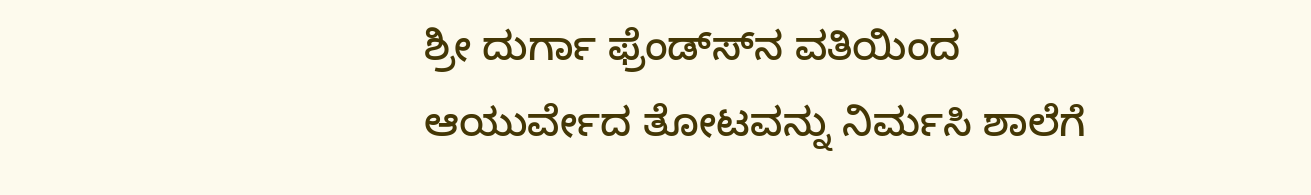ಶ್ರೀ ದುರ್ಗಾ ಫ್ರೆಂಡ್ಸ್‍ನ ವತಿಯಿಂದ ಆಯುರ್ವೇದ ತೋಟವನ್ನು ನಿರ್ಮಸಿ ಶಾಲೆಗೆ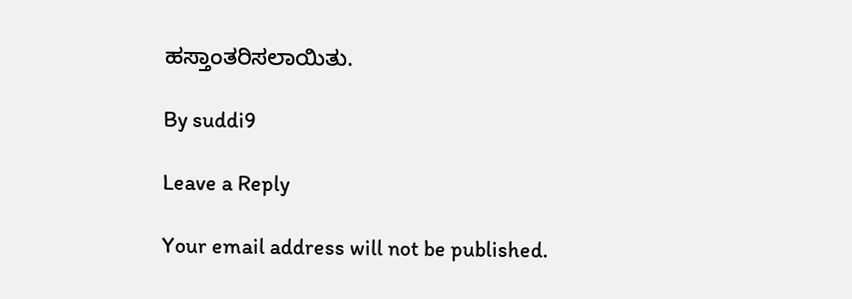ಹಸ್ತಾಂತರಿಸಲಾಯಿತು.

By suddi9

Leave a Reply

Your email address will not be published.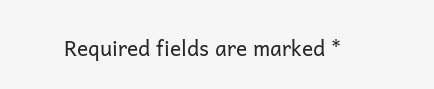Required fields are marked *